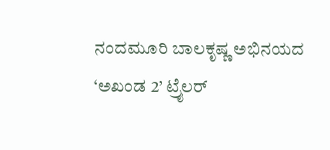ನಂದಮೂರಿ ಬಾಲಕೃಷ್ಣ ಅಭಿನಯದ ‘ಅಖಂಡ 2’ ಟ್ರೈಲರ್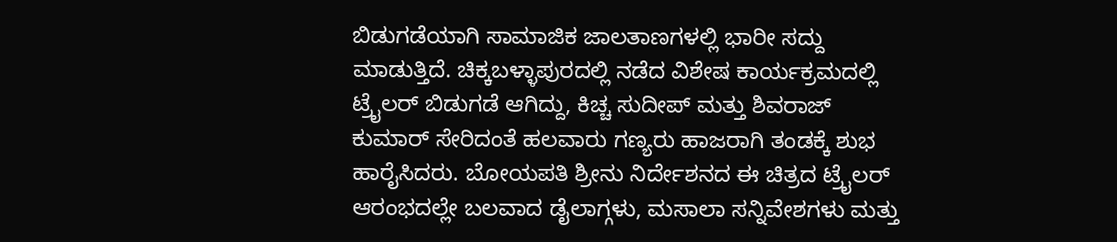ಬಿಡುಗಡೆಯಾಗಿ ಸಾಮಾಜಿಕ ಜಾಲತಾಣಗಳಲ್ಲಿ ಭಾರೀ ಸದ್ದು ಮಾಡುತ್ತಿದೆ. ಚಿಕ್ಕಬಳ್ಳಾಪುರದಲ್ಲಿ ನಡೆದ ವಿಶೇಷ ಕಾರ್ಯಕ್ರಮದಲ್ಲಿ ಟ್ರೈಲರ್ ಬಿಡುಗಡೆ ಆಗಿದ್ದು, ಕಿಚ್ಚ ಸುದೀಪ್ ಮತ್ತು ಶಿವರಾಜ್ ಕುಮಾರ್ ಸೇರಿದಂತೆ ಹಲವಾರು ಗಣ್ಯರು ಹಾಜರಾಗಿ ತಂಡಕ್ಕೆ ಶುಭ ಹಾರೈಸಿದರು. ಬೋಯಪತಿ ಶ್ರೀನು ನಿರ್ದೇಶನದ ಈ ಚಿತ್ರದ ಟ್ರೈಲರ್ ಆರಂಭದಲ್ಲೇ ಬಲವಾದ ಡೈಲಾಗ್ಗಳು, ಮಸಾಲಾ ಸನ್ನಿವೇಶಗಳು ಮತ್ತು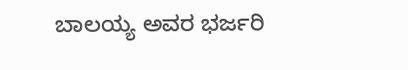ಬಾಲಯ್ಯ ಅವರ ಭರ್ಜರಿ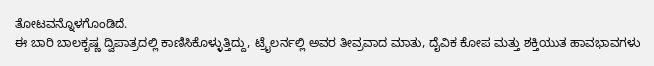ತೋಟವನ್ನೊಳಗೊಂಡಿದೆ.
ಈ ಬಾರಿ ಬಾಲಕೃಷ್ಣ ದ್ವಿಪಾತ್ರದಲ್ಲಿ ಕಾಣಿಸಿಕೊಳ್ಳುತ್ತಿದ್ದು, ಟ್ರೈಲರ್ನಲ್ಲಿ ಅವರ ತೀವ್ರವಾದ ಮಾತು, ದೈವಿಕ ಕೋಪ ಮತ್ತು ಶಕ್ತಿಯುತ ಹಾವಭಾವಗಳು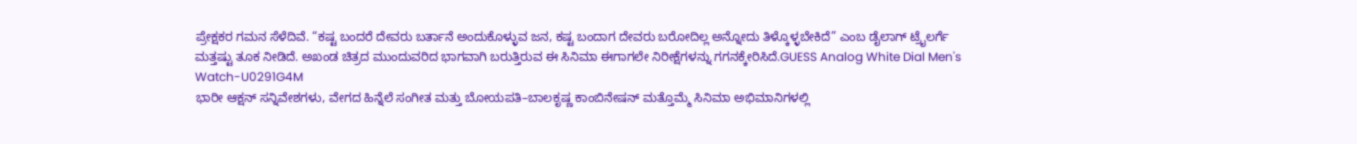ಪ್ರೇಕ್ಷಕರ ಗಮನ ಸೆಳೆದಿವೆ. “ಕಷ್ಟ ಬಂದರೆ ದೇವರು ಬರ್ತಾನೆ ಅಂದುಕೊಳ್ಳುವ ಜನ, ಕಷ್ಟ ಬಂದಾಗ ದೇವರು ಬರೋದಿಲ್ಲ ಅನ್ನೋದು ತಿಳ್ಕೊಳ್ಳಬೇಕಿದೆ” ಎಂಬ ಡೈಲಾಗ್ ಟ್ರೈಲರ್ಗೆ ಮತ್ತಷ್ಟು ತೂಕ ನೀಡಿದೆ. ಅಖಂಡ ಚಿತ್ರದ ಮುಂದುವರಿದ ಭಾಗವಾಗಿ ಬರುತ್ತಿರುವ ಈ ಸಿನಿಮಾ ಈಗಾಗಲೇ ನಿರೀಕ್ಷೆಗಳನ್ನು ಗಗನಕ್ಕೇರಿಸಿದೆ.GUESS Analog White Dial Men's Watch-U0291G4M
ಭಾರೀ ಆಕ್ಷನ್ ಸನ್ನಿವೇಶಗಳು, ವೇಗದ ಹಿನ್ನೆಲೆ ಸಂಗೀತ ಮತ್ತು ಬೋಯಪತಿ–ಬಾಲಕೃಷ್ಣ ಕಾಂಬಿನೇಷನ್ ಮತ್ತೊಮ್ಮೆ ಸಿನಿಮಾ ಅಭಿಮಾನಿಗಳಲ್ಲಿ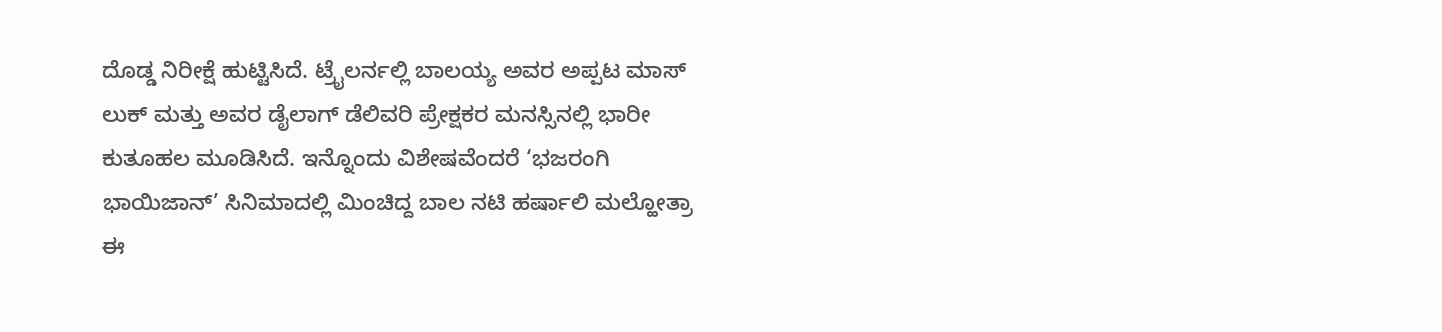ದೊಡ್ಡ ನಿರೀಕ್ಷೆ ಹುಟ್ಟಿಸಿದೆ. ಟ್ರೈಲರ್ನಲ್ಲಿ ಬಾಲಯ್ಯ ಅವರ ಅಪ್ಪಟ ಮಾಸ್ ಲುಕ್ ಮತ್ತು ಅವರ ಡೈಲಾಗ್ ಡೆಲಿವರಿ ಪ್ರೇಕ್ಷಕರ ಮನಸ್ಸಿನಲ್ಲಿ ಭಾರೀ ಕುತೂಹಲ ಮೂಡಿಸಿದೆ. ಇನ್ನೊಂದು ವಿಶೇಷವೆಂದರೆ ‘ಭಜರಂಗಿ ಭಾಯಿಜಾನ್’ ಸಿನಿಮಾದಲ್ಲಿ ಮಿಂಚಿದ್ದ ಬಾಲ ನಟಿ ಹರ್ಷಾಲಿ ಮಲ್ಹೋತ್ರಾ ಈ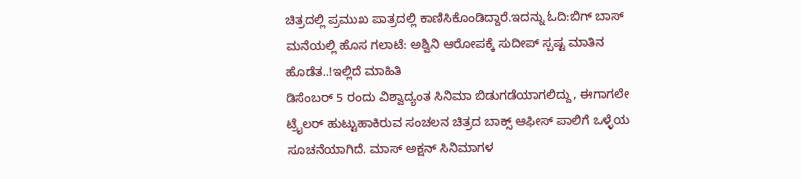ಚಿತ್ರದಲ್ಲಿ ಪ್ರಮುಖ ಪಾತ್ರದಲ್ಲಿ ಕಾಣಿಸಿಕೊಂಡಿದ್ದಾರೆ.ಇದನ್ನು ಓದಿ:ಬಿಗ್ ಬಾಸ್ ಮನೆಯಲ್ಲಿ ಹೊಸ ಗಲಾಟೆ: ಅಶ್ವಿನಿ ಆರೋಪಕ್ಕೆ ಸುದೀಪ್ ಸ್ಪಷ್ಟ ಮಾತಿನ ಹೊಡೆತ..!ಇಲ್ಲಿದೆ ಮಾಹಿತಿ
ಡಿಸೆಂಬರ್ 5 ರಂದು ವಿಶ್ವಾದ್ಯಂತ ಸಿನಿಮಾ ಬಿಡುಗಡೆಯಾಗಲಿದ್ದು, ಈಗಾಗಲೇ ಟ್ರೈಲರ್ ಹುಟ್ಟುಹಾಕಿರುವ ಸಂಚಲನ ಚಿತ್ರದ ಬಾಕ್ಸ್ ಆಫೀಸ್ ಪಾಲಿಗೆ ಒಳ್ಳೆಯ ಸೂಚನೆಯಾಗಿದೆ. ಮಾಸ್ ಅಕ್ಷನ್ ಸಿನಿಮಾಗಳ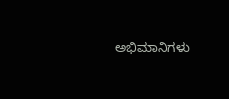ಅಭಿಮಾನಿಗಳು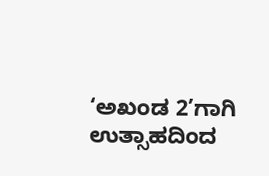‘ಅಖಂಡ 2’ಗಾಗಿ ಉತ್ಸಾಹದಿಂದ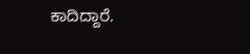ಕಾದಿದ್ದಾರೆ.